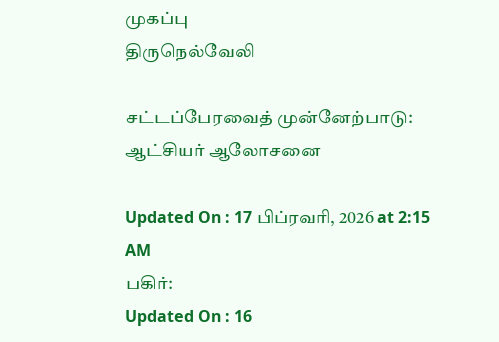முகப்பு
திருநெல்வேலி

சட்டப்பேரவைத் முன்னேற்பாடு: ஆட்சியர் ஆலோசனை

Updated On : 17 பிப்ரவரி, 2026 at 2:15 AM
பகிர்:
Updated On : 16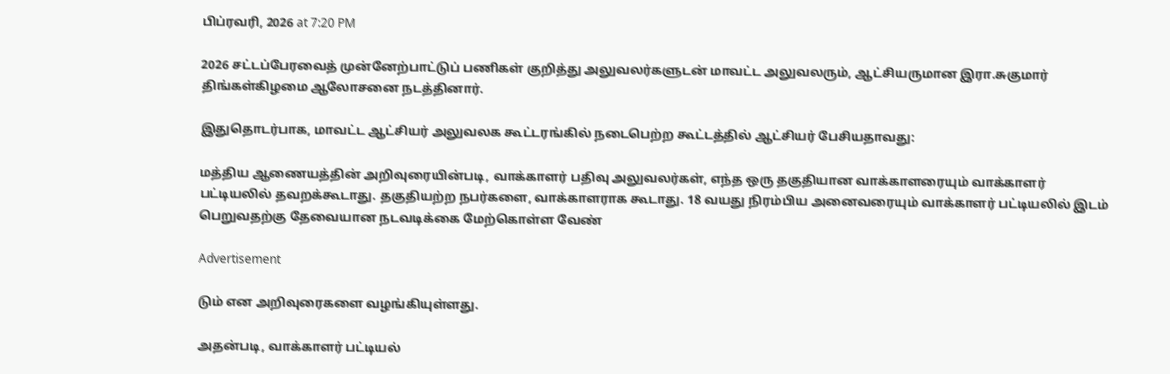பிப்ரவரி, 2026 at 7:20 PM

2026 சட்டப்பேரவைத் முன்னேற்பாட்டுப் பணிகள் குறித்து அலுவலர்களுடன் மாவட்ட அலுவலரும், ஆட்சியருமான இரா.சுகுமார் திங்கள்கிழமை ஆலோசனை நடத்தினார்.

இதுதொடர்பாக, மாவட்ட ஆட்சியர் அலுவலக கூட்டரங்கில் நடைபெற்ற கூட்டத்தில் ஆட்சியர் பேசியதாவது:

மத்திய ஆணையத்தின் அறிவுரையின்படி, வாக்காளர் பதிவு அலுவலர்கள், எந்த ஒரு தகுதியான வாக்காளரையும் வாக்காளர் பட்டியலில் தவறக்கூடாது. தகுதியற்ற நபர்களை, வாக்காளராக கூடாது. 18 வயது நிரம்பிய அனைவரையும் வாக்காளர் பட்டியலில் இடம் பெறுவதற்கு தேவையான நடவடிக்கை மேற்கொள்ள வேண்

Advertisement

டும் என அறிவுரைகளை வழங்கியுள்ளது.

அதன்படி, வாக்காளர் பட்டியல்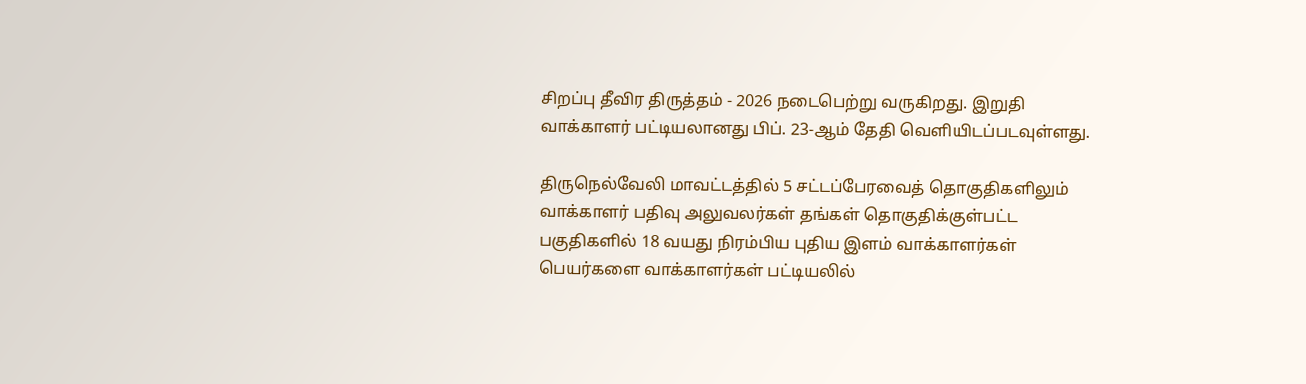சிறப்பு தீவிர திருத்தம் - 2026 நடைபெற்று வருகிறது. இறுதி வாக்காளர் பட்டியலானது பிப். 23-ஆம் தேதி வெளியிடப்படவுள்ளது.

திருநெல்வேலி மாவட்டத்தில் 5 சட்டப்பேரவைத் தொகுதிகளிலும் வாக்காளர் பதிவு அலுவலர்கள் தங்கள் தொகுதிக்குள்பட்ட பகுதிகளில் 18 வயது நிரம்பிய புதிய இளம் வாக்காளர்கள் பெயர்களை வாக்காளர்கள் பட்டியலில்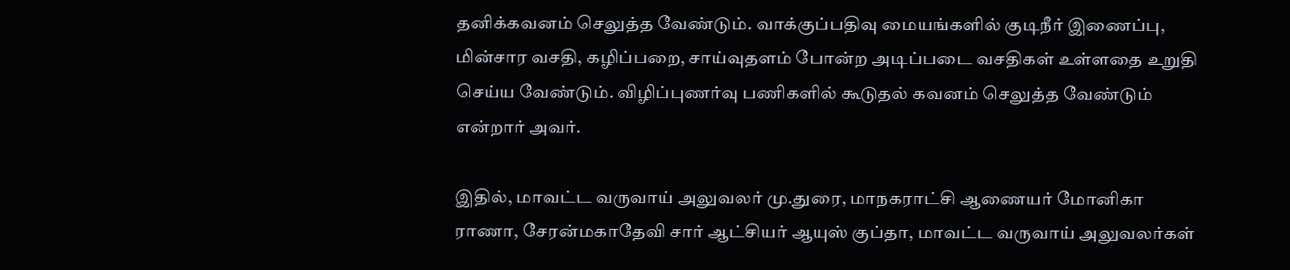தனிக்கவனம் செலுத்த வேண்டும். வாக்குப்பதிவு மையங்களில் குடிநீர் இணைப்பு, மின்சார வசதி, கழிப்பறை, சாய்வுதளம் போன்ற அடிப்படை வசதிகள் உள்ளதை உறுதி செய்ய வேண்டும். விழிப்புணர்வு பணிகளில் கூடுதல் கவனம் செலுத்த வேண்டும் என்றார் அவர்.

இதில், மாவட்ட வருவாய் அலுவலர் மு.துரை, மாநகராட்சி ஆணையர் மோனிகா ராணா, சேரன்மகாதேவி சார் ஆட்சியர் ஆயுஸ் குப்தா, மாவட்ட வருவாய் அலுவலர்கள்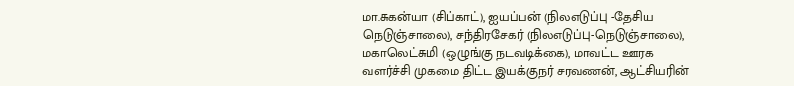மா.சுகன்யா (சிப்காட்), ஐயப்பன் (நிலஎடுப்பு -தேசிய நெடுஞ்சாலை), சந்திரசேகர் (நிலஎடுப்பு-நெடுஞ்சாலை), மகாலெட்சுமி (ஒழுங்கு நடவடிக்கை), மாவட்ட ஊரக வளர்ச்சி முகமை திட்ட இயக்குநர் சரவணன், ஆட்சியரின்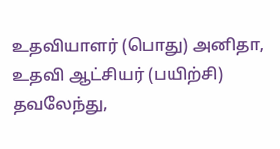உதவியாளர் (பொது) அனிதா, உதவி ஆட்சியர் (பயிற்சி) தவலேந்து,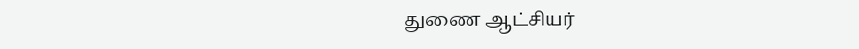துணை ஆட்சியர்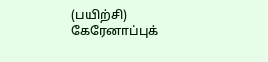(பயிற்சி) கேரேனாப்புக்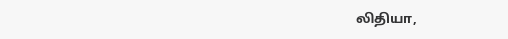லிதியா,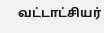வட்டாட்சியர்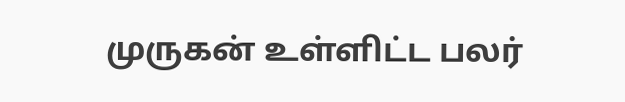முருகன் உள்ளிட்ட பலர்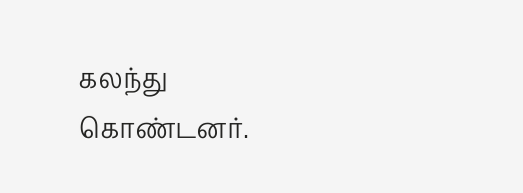கலந்து கொண்டனர்.